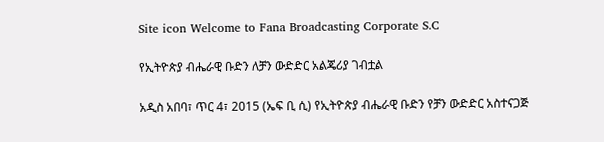Site icon Welcome to Fana Broadcasting Corporate S.C

የኢትዮጵያ ብሔራዊ ቡድን ለቻን ውድድር አልጄሪያ ገብቷል

አዲስ አበባ፣ ጥር 4፣ 2015 (ኤፍ ቢ ሲ) የኢትዮጵያ ብሔራዊ ቡድን የቻን ውድድር አስተናጋጅ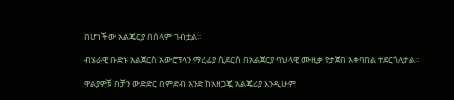በሆነችው አልጄርያ በሰላም ገብቷል፡፡

ብሄራዊ ቡድኑ አልጀርስ አውሮፕላን ማረፊያ ሲደርስ በአልጀርያ ባህላዊ ሙዚቃ የታጀበ አቀባበል ተደርጎለታል።

ዋልያዎቹ በቻን ውድድር በምድብ አንድ ከአዘጋጇ አልጄሪያ እንዲሁም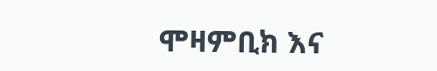ሞዛምቢክ እና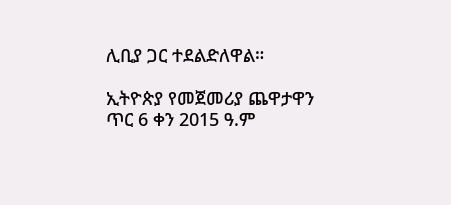ሊቢያ ጋር ተደልድለዋል።

ኢትዮጵያ የመጀመሪያ ጨዋታዋን ጥር 6 ቀን 2015 ዓ.ም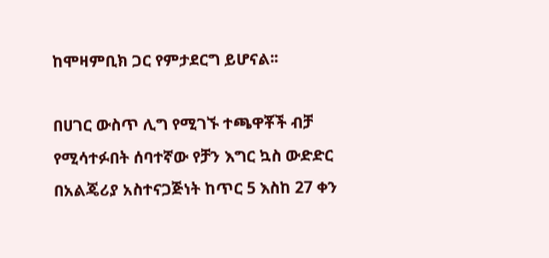ከሞዛምቢክ ጋር የምታደርግ ይሆናል፡፡

በሀገር ውስጥ ሊግ የሚገኙ ተጫዋቾች ብቻ የሚሳተፉበት ሰባተኛው የቻን እግር ኳስ ውድድር በአልጄሪያ አስተናጋጅነት ከጥር 5 እስከ 27 ቀን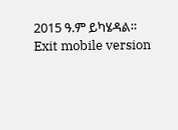2015 ዓ.ም ይካሄዳል።
Exit mobile version